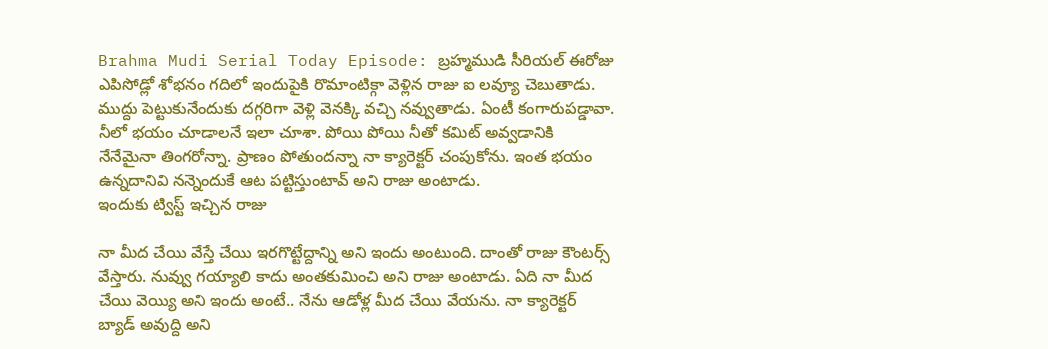Brahma Mudi Serial Today Episode: బ్రహ్మముడి సీరియల్ ఈరోజు ఎపిసోడ్లో శోభనం గదిలో ఇందుపైకి రొమాంటిక్గా వెళ్లిన రాజు ఐ లవ్యూ చెబుతాడు. ముద్దు పెట్టుకునేందుకు దగ్గరిగా వెళ్లి వెనక్కి వచ్చి నవ్వుతాడు. ఏంటీ కంగారుపడ్డావా. నీలో భయం చూడాలనే ఇలా చూశా. పోయి పోయి నీతో కమిట్ అవ్వడానికి నేనేమైనా తింగరోన్నా. ప్రాణం పోతుందన్నా నా క్యారెక్టర్ చంపుకోను. ఇంత భయం ఉన్నదానివి నన్నెందుకే ఆట పట్టిస్తుంటావ్ అని రాజు అంటాడు.
ఇందుకు ట్విస్ట్ ఇచ్చిన రాజు

నా మీద చేయి వేస్తే చేయి ఇరగొట్టేద్దాన్ని అని ఇందు అంటుంది. దాంతో రాజు కౌంటర్స్ వేస్తారు. నువ్వు గయ్యాలి కాదు అంతకుమించి అని రాజు అంటాడు. ఏది నా మీద చేయి వెయ్యి అని ఇందు అంటే.. నేను ఆడోళ్ల మీద చేయి వేయను. నా క్యారెక్టర్ బ్యాడ్ అవుద్ది అని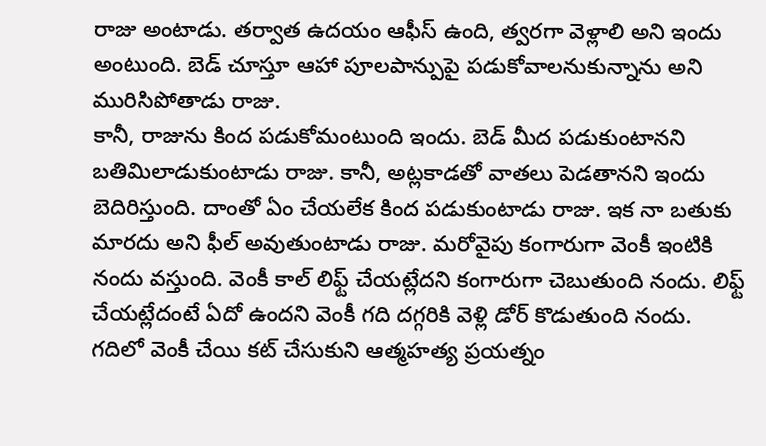రాజు అంటాడు. తర్వాత ఉదయం ఆఫీస్ ఉంది, త్వరగా వెళ్లాలి అని ఇందు అంటుంది. బెడ్ చూస్తూ ఆహా పూలపాన్పుపై పడుకోవాలనుకున్నాను అని మురిసిపోతాడు రాజు.
కానీ, రాజును కింద పడుకోమంటుంది ఇందు. బెడ్ మీద పడుకుంటానని బతిమిలాడుకుంటాడు రాజు. కానీ, అట్లకాడతో వాతలు పెడతానని ఇందు బెదిరిస్తుంది. దాంతో ఏం చేయలేక కింద పడుకుంటాడు రాజు. ఇక నా బతుకు మారదు అని ఫీల్ అవుతుంటాడు రాజు. మరోవైపు కంగారుగా వెంకీ ఇంటికి నందు వస్తుంది. వెంకీ కాల్ లిఫ్ట్ చేయట్లేదని కంగారుగా చెబుతుంది నందు. లిఫ్ట్ చేయట్లేదంటే ఏదో ఉందని వెంకీ గది దగ్గరికి వెళ్లి డోర్ కొడుతుంది నందు.
గదిలో వెంకీ చేయి కట్ చేసుకుని ఆత్మహత్య ప్రయత్నం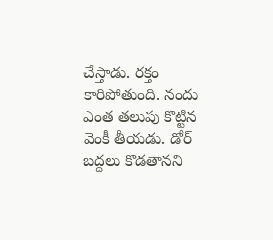చేస్తాడు. రక్తం కారిపోతుంది. నందు ఎంత తలుపు కొట్టిన వెంకీ తీయడు. డోర్ బద్దలు కొడతానని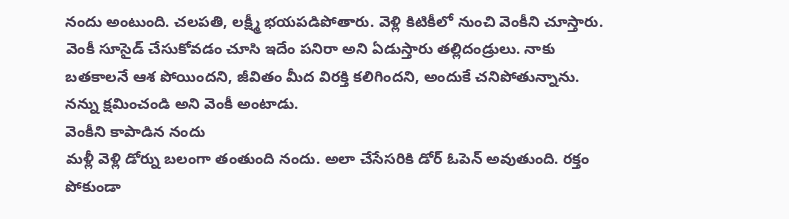నందు అంటుంది. చలపతి, లక్ష్మీ భయపడిపోతారు. వెళ్లి కిటికీలో నుంచి వెంకీని చూస్తారు. వెంకీ సూసైడ్ చేసుకోవడం చూసి ఇదేం పనిరా అని ఏడుస్తారు తల్లిదండ్రులు. నాకు బతకాలనే ఆశ పోయిందని, జీవితం మీద విరక్తి కలిగిందని, అందుకే చనిపోతున్నాను. నన్ను క్షమించండి అని వెంకీ అంటాడు.
వెంకీని కాపాడిన నందు
మళ్లీ వెళ్లి డోర్ను బలంగా తంతుంది నందు. అలా చేసేసరికి డోర్ ఓపెన్ అవుతుంది. రక్తం పోకుండా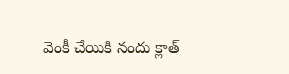వెంకీ చేయికి నందు క్లాత్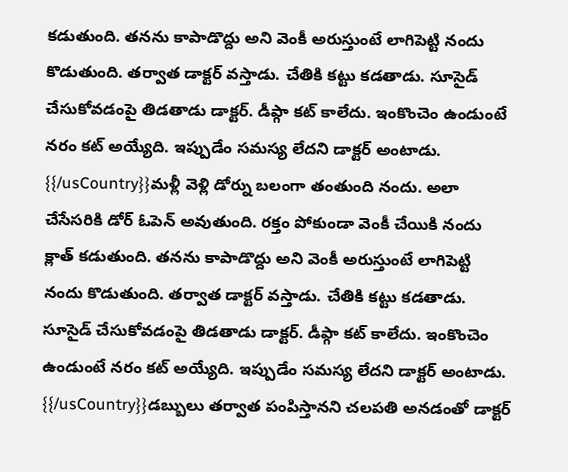కడుతుంది. తనను కాపాడొద్దు అని వెంకీ అరుస్తుంటే లాగిపెట్టి నందు కొడుతుంది. తర్వాత డాక్టర్ వస్తాడు. చేతికి కట్టు కడతాడు. సూసైడ్ చేసుకోవడంపై తిడతాడు డాక్టర్. డీప్గా కట్ కాలేదు. ఇంకొంచెం ఉండుంటే నరం కట్ అయ్యేది. ఇప్పుడేం సమస్య లేదని డాక్టర్ అంటాడు.
{{/usCountry}}మళ్లీ వెళ్లి డోర్ను బలంగా తంతుంది నందు. అలా చేసేసరికి డోర్ ఓపెన్ అవుతుంది. రక్తం పోకుండా వెంకీ చేయికి నందు క్లాత్ కడుతుంది. తనను కాపాడొద్దు అని వెంకీ అరుస్తుంటే లాగిపెట్టి నందు కొడుతుంది. తర్వాత డాక్టర్ వస్తాడు. చేతికి కట్టు కడతాడు. సూసైడ్ చేసుకోవడంపై తిడతాడు డాక్టర్. డీప్గా కట్ కాలేదు. ఇంకొంచెం ఉండుంటే నరం కట్ అయ్యేది. ఇప్పుడేం సమస్య లేదని డాక్టర్ అంటాడు.
{{/usCountry}}డబ్బులు తర్వాత పంపిస్తానని చలపతి అనడంతో డాక్టర్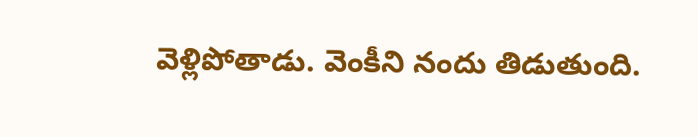వెళ్లిపోతాడు. వెంకీని నందు తిడుతుంది.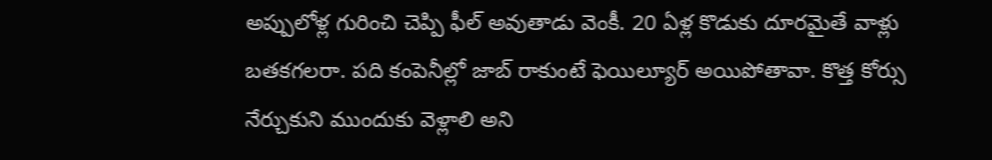అప్పులోళ్ల గురించి చెప్పి ఫీల్ అవుతాడు వెంకీ. 20 ఏళ్ల కొడుకు దూరమైతే వాళ్లు బతకగలరా. పది కంపెనీల్లో జాబ్ రాకుంటే ఫెయిల్యూర్ అయిపోతావా. కొత్త కోర్సు నేర్చుకుని ముందుకు వెళ్లాలి అని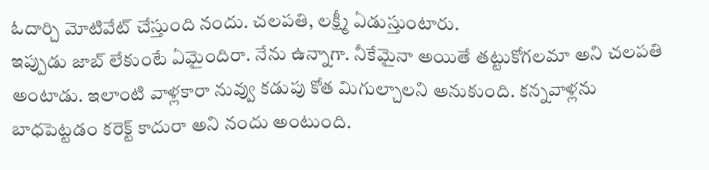ఓదార్చి మోటివేట్ చేస్తుంది నందు. చలపతి, లక్ష్మీ ఏడుస్తుంటారు.
ఇప్పుడు జాబ్ లేకుంటే ఏమైందిరా. నేను ఉన్నాగా. నీకేమైనా అయితే తట్టుకోగలమా అని చలపతి అంటాడు. ఇలాంటి వాళ్లకారా నువ్వు కడుపు కోత మిగుల్చాలని అనుకుంది. కన్నవాళ్లను బాధపెట్టడం కరెక్ట్ కాదురా అని నందు అంటుంది.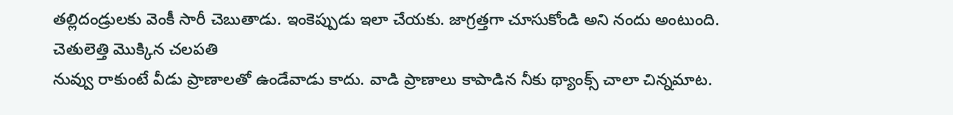తల్లిదండ్రులకు వెంకీ సారీ చెబుతాడు. ఇంకెప్పుడు ఇలా చేయకు. జాగ్రత్తగా చూసుకోండి అని నందు అంటుంది.
చెతులెత్తి మొక్కిన చలపతి
నువ్వు రాకుంటే వీడు ప్రాణాలతో ఉండేవాడు కాదు. వాడి ప్రాణాలు కాపాడిన నీకు థ్యాంక్స్ చాలా చిన్నమాట.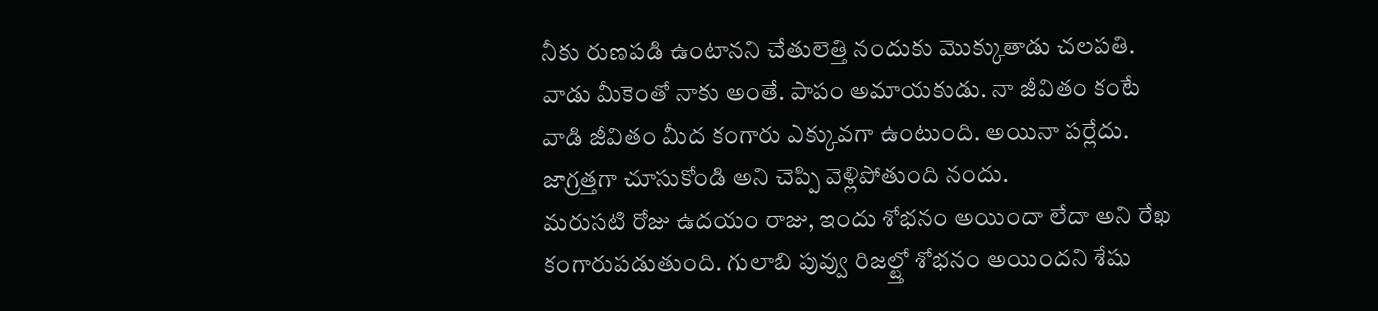నీకు రుణపడి ఉంటానని చేతులెత్తి నందుకు మొక్కుతాడు చలపతి. వాడు మీకెంతో నాకు అంతే. పాపం అమాయకుడు. నా జీవితం కంటే వాడి జీవితం మీద కంగారు ఎక్కువగా ఉంటుంది. అయినా పర్లేదు. జాగ్రత్తగా చూసుకోండి అని చెప్పి వెళ్లిపోతుంది నందు.
మరుసటి రోజు ఉదయం రాజు, ఇందు శోభనం అయిందా లేదా అని రేఖ కంగారుపడుతుంది. గులాబి పువ్వు రిజల్ట్తో శోభనం అయిందని శేషు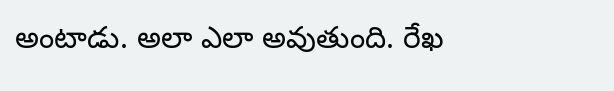అంటాడు. అలా ఎలా అవుతుంది. రేఖ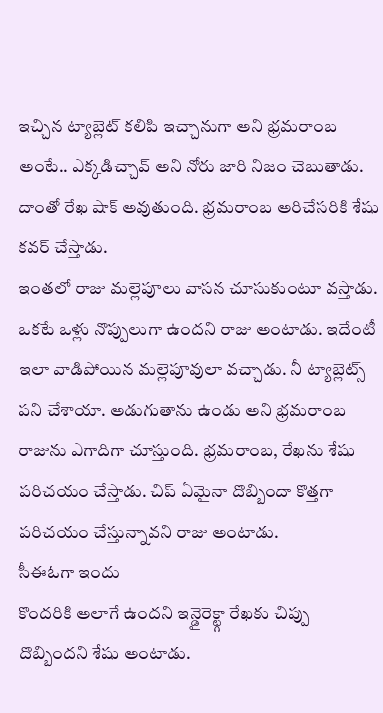ఇచ్చిన ట్యాబ్లెట్ కలిపి ఇచ్చానుగా అని భ్రమరాంబ అంటే.. ఎక్కడిచ్చావ్ అని నోరు జారి నిజం చెబుతాడు. దాంతో రేఖ షాక్ అవుతుంది. భ్రమరాంబ అరిచేసరికి శేషు కవర్ చేస్తాడు.
ఇంతలో రాజు మల్లెపూలు వాసన చూసుకుంటూ వస్తాడు. ఒకటే ఒళ్లు నొప్పులుగా ఉందని రాజు అంటాడు. ఇదేంటీ ఇలా వాడిపోయిన మల్లెపూవులా వచ్చాడు. నీ ట్యాబ్లెట్స్ పని చేశాయా. అడుగుతాను ఉండు అని భ్రమరాంబ రాజును ఎగాదిగా చూస్తుంది. భ్రమరాంబ, రేఖను శేషు పరిచయం చేస్తాడు. చిప్ ఏమైనా దొబ్బిందా కొత్తగా పరిచయం చేస్తున్నావని రాజు అంటాడు.
సీఈఓగా ఇందు
కొందరికి అలాగే ఉందని ఇన్డైరెక్ట్గా రేఖకు చిప్పు దొబ్బిందని శేషు అంటాడు.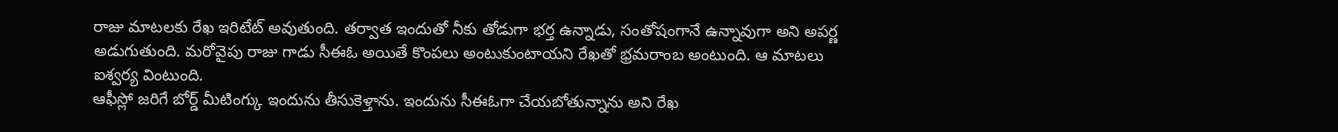రాజు మాటలకు రేఖ ఇరిటేట్ అవుతుంది. తర్వాత ఇందుతో నీకు తోడుగా భర్త ఉన్నాడు, సంతోషంగానే ఉన్నావుగా అని అపర్ణ అడుగుతుంది. మరోవైపు రాజు గాడు సీఈఓ అయితే కొంపలు అంటుకుంటాయని రేఖతో భ్రమరాంబ అంటుంది. ఆ మాటలు ఐశ్వర్య వింటుంది.
ఆఫీస్లో జరిగే బోర్డ్ మీటింగ్కు ఇందును తీసుకెళ్తాను. ఇందును సీఈఓగా చేయబోతున్నాను అని రేఖ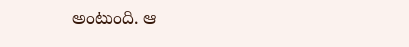అంటుంది. ఆ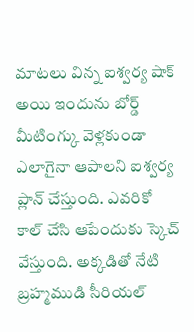మాటలు విన్న ఐశ్వర్య షాక్ అయి ఇందును బోర్డ్ మీటింగ్కు వెళ్లకుండా ఎలాగైనా ఆపాలని ఐశ్వర్య ప్లాన్ చేస్తుంది. ఎవరికో కాల్ చేసి ఆపేందుకు స్కెచ్ వేస్తుంది. అక్కడితో నేటి బ్రహ్మముడి సీరియల్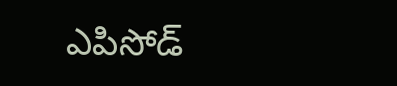ఎపిసోడ్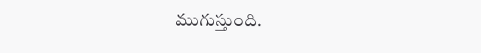ముగుస్తుంది.